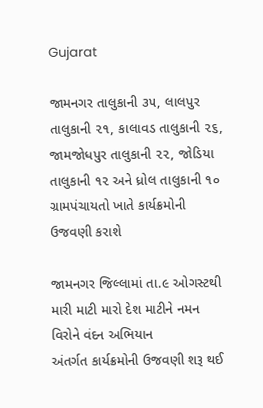Gujarat

જામનગર તાલુકાની ૩૫, લાલપુર તાલુકાની ૨૧, કાલાવડ તાલુકાની ૨૬, જામજોધપુર તાલુકાની ૨૨, જોડિયા તાલુકાની ૧૨ અને ધ્રોલ તાલુકાની ૧૦ ગ્રામપંચાયતો ખાતે કાર્યક્રમોની ઉજવણી કરાશે

જામનગર જિલ્લામાં તા.૯ ઓગસ્ટથી મારી માટી મારો દેશ માટીને નમન વિરોને વંદન અભિયાન
અંતર્ગત કાર્યક્રમોની ઉજવણી શરૂ થઈ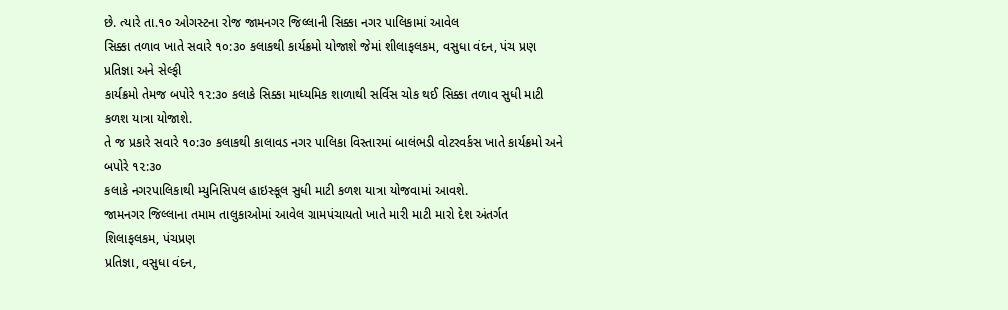છે. ત્યારે તા.૧૦ ઓગસ્ટના રોજ જામનગર જિલ્લાની સિક્કા નગર પાલિકામાં આવેલ
સિક્કા તળાવ ખાતે સવારે ૧૦:૩૦ કલાકથી કાર્યક્રમો યોજાશે જેમાં શીલાફલકમ, વસુધા વંદન, પંચ પ્રણ પ્રતિજ્ઞા અને સેલ્ફી
કાર્યક્રમો તેમજ બપોરે ૧૨:૩૦ કલાકે સિક્કા માધ્યમિક શાળાથી સર્વિસ ચોક થઈ સિક્કા તળાવ સુધી માટી કળશ યાત્રા યોજાશે.
તે જ પ્રકારે સવારે ૧૦:૩૦ કલાકથી કાલાવડ નગર પાલિકા વિસ્તારમાં બાલંભડી વોટરવર્કસ ખાતે કાર્યક્રમો અને બપોરે ૧૨:૩૦
કલાકે નગરપાલિકાથી મ્યુનિસિપલ હાઇસ્કૂલ સુધી માટી કળશ યાત્રા યોજવામાં આવશે.
જામનગર જિલ્લાના તમામ તાલુકાઓમાં આવેલ ગ્રામપંચાયતો ખાતે મારી માટી મારો દેશ અંતર્ગત શિલાફલકમ, પંચપ્રણ
પ્રતિજ્ઞા, વસુધા વંદન,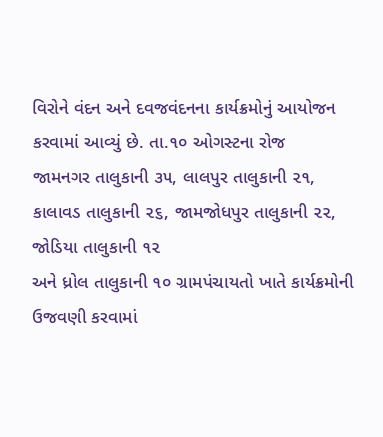વિરોને વંદન અને દવજવંદનના કાર્યક્રમોનું આયોજન કરવામાં આવ્યું છે. તા.૧૦ ઓગસ્ટના રોજ
જામનગર તાલુકાની ૩૫, લાલપુર તાલુકાની ૨૧, કાલાવડ તાલુકાની ૨૬, જામજોધપુર તાલુકાની ૨૨, જોડિયા તાલુકાની ૧૨
અને ધ્રોલ તાલુકાની ૧૦ ગ્રામપંચાયતો ખાતે કાર્યક્રમોની ઉજવણી કરવામાં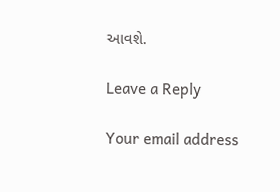આવશે.

Leave a Reply

Your email address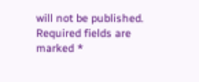will not be published. Required fields are marked *